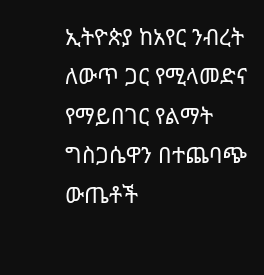ኢትዮጵያ ከአየር ንብረት ለውጥ ጋር የሚላመድና የማይበገር የልማት ግስጋሴዋን በተጨባጭ ውጤቶች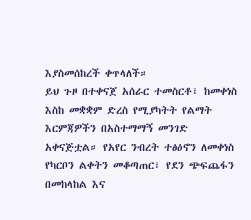እያስመሰከረች ቀጥላለች።
ይህ ጉዞ በተቀናጀ አሰራር ተመስርቶ፣ ከመቀነስ እስከ መቋቋም ድረስ የሚያካትት የልማት እርምጃዎችን በአስተማማኝ መንገድ አቀናጅቷል። የአየር ንብረት ተፅዕኖን ለመቀነስ የካርቦን ልቀትን መቆጣጠር፣ የደን ጭፍጨፋን በመከላከል እና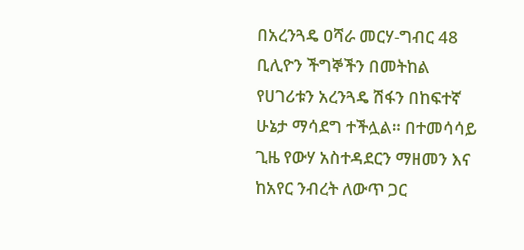በአረንጓዴ ዐሻራ መርሃ-ግብር 48 ቢሊዮን ችግኞችን በመትከል የሀገሪቱን አረንጓዴ ሽፋን በከፍተኛ ሁኔታ ማሳደግ ተችሏል። በተመሳሳይ ጊዜ የውሃ አስተዳደርን ማዘመን እና ከአየር ንብረት ለውጥ ጋር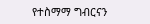የተስማማ ግብርናን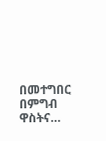በመተግበር በምግብ ዋስትና…